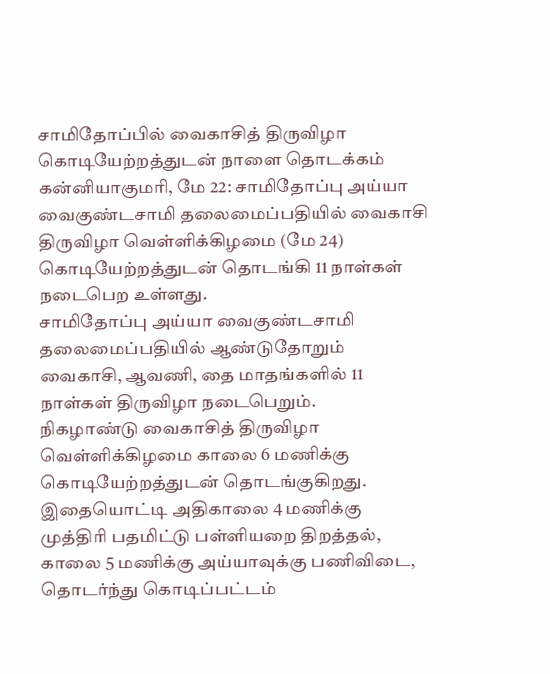சாமிதோப்பில் வைகாசித் திருவிழா கொடியேற்றத்துடன் நாளை தொடக்கம்
கன்னியாகுமரி, மே 22: சாமிதோப்பு அய்யா வைகுண்டசாமி தலைமைப்பதியில் வைகாசி திருவிழா வெள்ளிக்கிழமை (மே 24) கொடியேற்றத்துடன் தொடங்கி 11 நாள்கள் நடைபெற உள்ளது.
சாமிதோப்பு அய்யா வைகுண்டசாமி தலைமைப்பதியில் ஆண்டுதோறும் வைகாசி, ஆவணி, தை மாதங்களில் 11 நாள்கள் திருவிழா நடைபெறும்.
நிகழாண்டு வைகாசித் திருவிழா வெள்ளிக்கிழமை காலை 6 மணிக்கு கொடியேற்றத்துடன் தொடங்குகிறது. இதையொட்டி அதிகாலை 4 மணிக்கு முத்திரி பதமிட்டு பள்ளியறை திறத்தல், காலை 5 மணிக்கு அய்யாவுக்கு பணிவிடை, தொடர்ந்து கொடிப்பட்டம்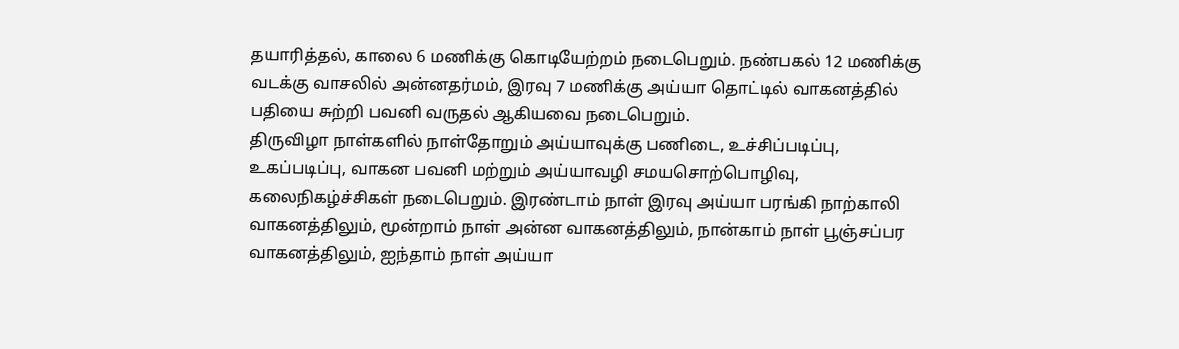தயாரித்தல், காலை 6 மணிக்கு கொடியேற்றம் நடைபெறும். நண்பகல் 12 மணிக்கு வடக்கு வாசலில் அன்னதர்மம், இரவு 7 மணிக்கு அய்யா தொட்டில் வாகனத்தில் பதியை சுற்றி பவனி வருதல் ஆகியவை நடைபெறும்.
திருவிழா நாள்களில் நாள்தோறும் அய்யாவுக்கு பணிடை, உச்சிப்படிப்பு, உகப்படிப்பு, வாகன பவனி மற்றும் அய்யாவழி சமயசொற்பொழிவு, கலைநிகழ்ச்சிகள் நடைபெறும். இரண்டாம் நாள் இரவு அய்யா பரங்கி நாற்காலி வாகனத்திலும், மூன்றாம் நாள் அன்ன வாகனத்திலும், நான்காம் நாள் பூஞ்சப்பர வாகனத்திலும், ஐந்தாம் நாள் அய்யா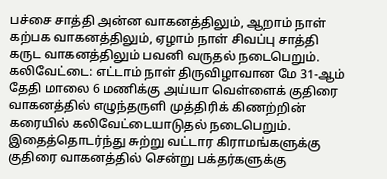பச்சை சாத்தி அன்ன வாகனத்திலும், ஆறாம் நாள் கற்பக வாகனத்திலும், ஏழாம் நாள் சிவப்பு சாத்தி கருட வாகனத்திலும் பவனி வருதல் நடைபெறும்.
கலிவேட்டை: எட்டாம் நாள் திருவிழாவான மே 31-ஆம் தேதி மாலை 6 மணிக்கு அய்யா வெள்ளைக் குதிரை வாகனத்தில் எழுந்தருளி முத்திரிக் கிணற்றின் கரையில் கலிவேட்டையாடுதல் நடைபெறும். இதைத்தொடர்ந்து சுற்று வட்டார கிராமங்களுக்கு குதிரை வாகனத்தில் சென்று பக்தர்களுக்கு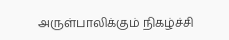அருள்பாலிக்கும் நிகழ்ச்சி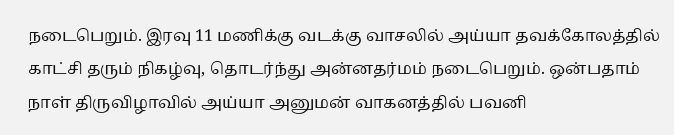நடைபெறும். இரவு 11 மணிக்கு வடக்கு வாசலில் அய்யா தவக்கோலத்தில் காட்சி தரும் நிகழ்வு, தொடர்ந்து அன்னதர்மம் நடைபெறும். ஒன்பதாம் நாள் திருவிழாவில் அய்யா அனுமன் வாகனத்தில் பவனி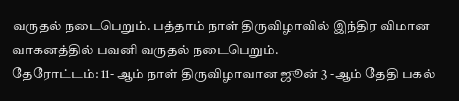வருதல் நடைபெறும். பத்தாம் நாள் திருவிழாவில் இந்திர விமான வாகனத்தில் பவனி வருதல் நடைபெறும்.
தேரோட்டம்: 11- ஆம் நாள் திருவிழாவான ஜூன் 3 -ஆம் தேதி பகல்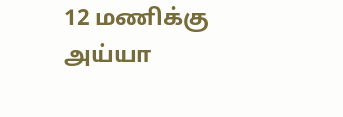12 மணிக்கு அய்யா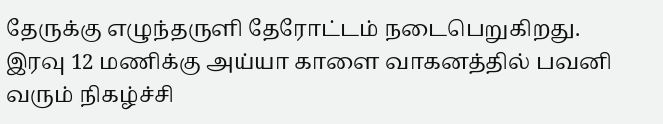தேருக்கு எழுந்தருளி தேரோட்டம் நடைபெறுகிறது. இரவு 12 மணிக்கு அய்யா காளை வாகனத்தில் பவனி வரும் நிகழ்ச்சி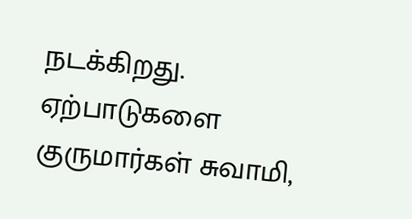நடக்கிறது.
ஏற்பாடுகளை குருமார்கள் சுவாமி,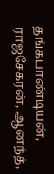தங்கபாண்டியன், ராஜசேகரன், ஆனந்த்,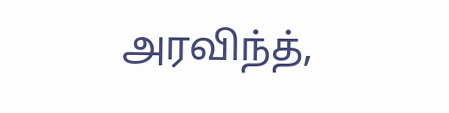அரவிந்த்,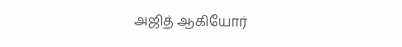அஜித் ஆகியோர்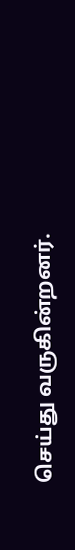செய்து வருகின்றனர்.